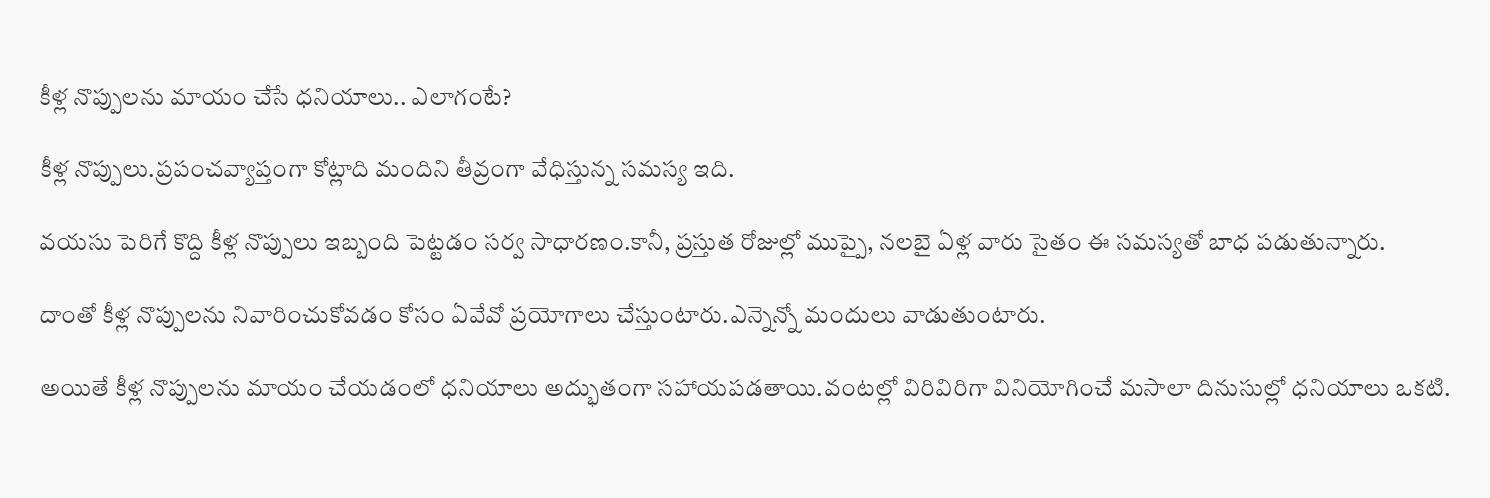కీళ్ల నొప్పులను మాయం చేసే ధ‌నియాలు.. ఎలాగంటే?

కీళ్ల నొప్పులు.ప్ర‌పంచ‌వ్యాప్తంగా కోట్లాది మందిని తీవ్రంగా వేధిస్తున్న స‌మ‌స్య ఇది.

వ‌య‌సు పెరిగే కొద్ది కీళ్ల నొప్పులు ఇబ్బంది పెట్ట‌డం స‌ర్వ సాధార‌ణం.కానీ, ప్ర‌స్తుత రోజుల్లో ముప్పై, నలబై ఏళ్ల వారు సైతం ఈ స‌మ‌స్య‌తో బాధ ప‌డుతున్నారు.

దాంతో కీళ్ల నొప్పుల‌ను నివారించుకోవ‌డం కోసం ఏవేవో ప్ర‌యోగాలు చేస్తుంటారు.ఎన్నెన్నో మందులు వాడుతుంటారు.

అయితే కీళ్ల నొప్పుల‌ను మాయం చేయ‌డంలో ధ‌నియాలు అద్భుతంగా స‌హాయ‌ప‌డ‌తాయి.వంట‌ల్లో విరివిరిగా వినియోగించే మ‌సాలా దినుసుల్లో ధ‌నియాలు ఒక‌టి.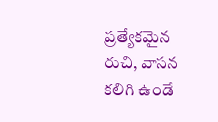ప్ర‌త్యేక‌మైన రుచి, వాస‌న క‌లిగి ఉండే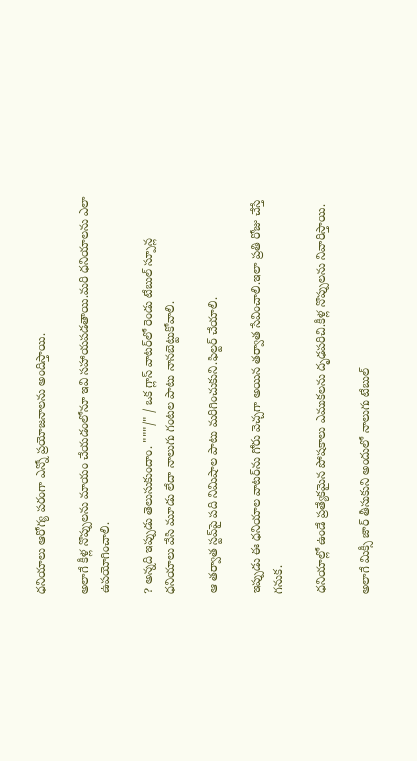ధ‌నియాలు ఆరోగ్య ప‌రంగా ఎన్నో ప్ర‌యోజ‌నాల‌ను అందిస్తాయి.

అలాగే కీళ్ల నొప్పుల‌ను మాయం చేయ‌డంలోనూ ఇవి స‌హాయ‌ప‌డ‌తాయి.మ‌రి ధ‌నియాల‌ను ఎలా ఉప‌యోగించాలి.

? అన్న‌ది ఇప్పుడు తెలుసుకుందాం. """/" / ఒక గ్లాస్ వాట‌ర్‌లో రెండు టేబుల్ స్పూన్ల ధనియాలు వేసి మూడు లేదా నాలుగు గంట‌ల పాటు నాన‌బెట్టుకోవాలి.

ఆ త‌ర్వాత స్ట‌వ్‌పై ప‌ది నిమిషాల పాటు మ‌రిగించుకుని.ఫిల్ట‌ర్ చేయాలి.

ఇప్పుడు ఈ ధ‌నియాల‌ వాట‌ర్‌ను గోరు వెచ్చ‌గా అయిన త‌ర్వాత సేవించాలి.ఇలా ప్ర‌తి రోజు చేస్తే గ‌నుక.

ధ‌నియాల్లో ఉండే ప్ర‌త్యేక‌మైన పోష‌కాలు ఎముక‌ల‌ను దృఢ‌ప‌రిచి.కీళ్ల నొప్పుల‌ను నివారిస్తాయి.

అలాగే మిక్సీ జార్ తీసుకుని అందులో నాలుగు టేబుల్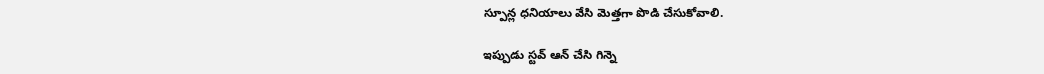స్పూన్ల ధ‌నియాలు వేసి మెత్త‌గా పొడి చేసుకోవాలి.

ఇప్పుడు స్ట‌వ్ ఆన్ చేసి గిన్నె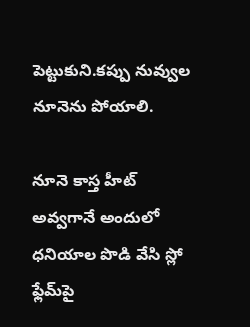పెట్టుకుని.క‌ప్పు నువ్వుల నూనెను పోయాలి.

నూనె కాస్త హీట్ అవ్వ‌గానే అందులో ధ‌నియాల పొడి వేసి స్లో ఫ్లేమ్‌పై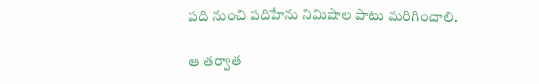ప‌ది నుంచి ప‌దిహేను నిమిషాల పాటు మ‌రిగించాలి.

ఆ త‌ర్వాత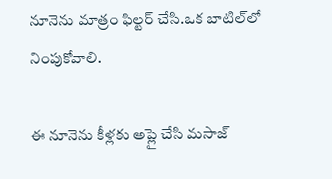నూనెను మాత్రం ఫిల్ట‌ర్ చేసి.ఒక బాటిల్‌లో నింపుకోవాలి.

ఈ నూనెను కీళ్ల‌కు అప్లై చేసి మ‌సాజ్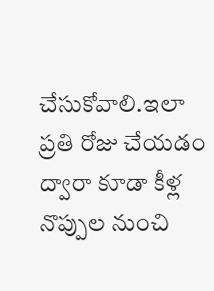చేసుకోవాలి.ఇలా ప్ర‌తి రోజు చేయ‌డం ద్వారా కూడా కీళ్ల నొప్పుల నుంచి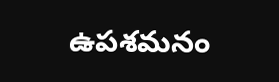ఉప‌శ‌మ‌నం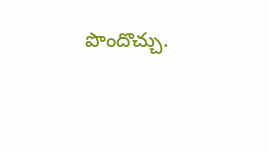పొందొచ్చు.